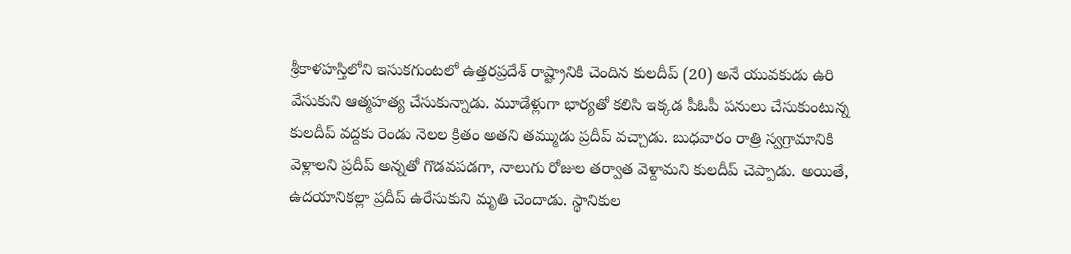శ్రీకాళహస్తిలోని ఇసుకగుంటలో ఉత్తరప్రదేశ్ రాష్ట్రానికి చెందిన కులదీప్ (20) అనే యువకుడు ఉరి వేసుకుని ఆత్మహత్య చేసుకున్నాడు. మూడేళ్లుగా భార్యతో కలిసి ఇక్కడ పీఓపీ పనులు చేసుకుంటున్న కులదీప్ వద్దకు రెండు నెలల క్రితం అతని తమ్ముడు ప్రదీప్ వచ్చాడు. బుధవారం రాత్రి స్వగ్రామానికి వెళ్లాలని ప్రదీప్ అన్నతో గొడవపడగా, నాలుగు రోజుల తర్వాత వెళ్దామని కులదీప్ చెప్పాడు. అయితే, ఉదయానికల్లా ప్రదీప్ ఉరేసుకుని మృతి చెందాడు. స్థానికుల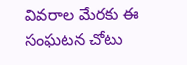వివరాల మేరకు ఈ సంఘటన చోటు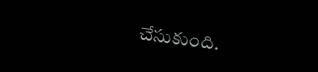చేసుకుంది.